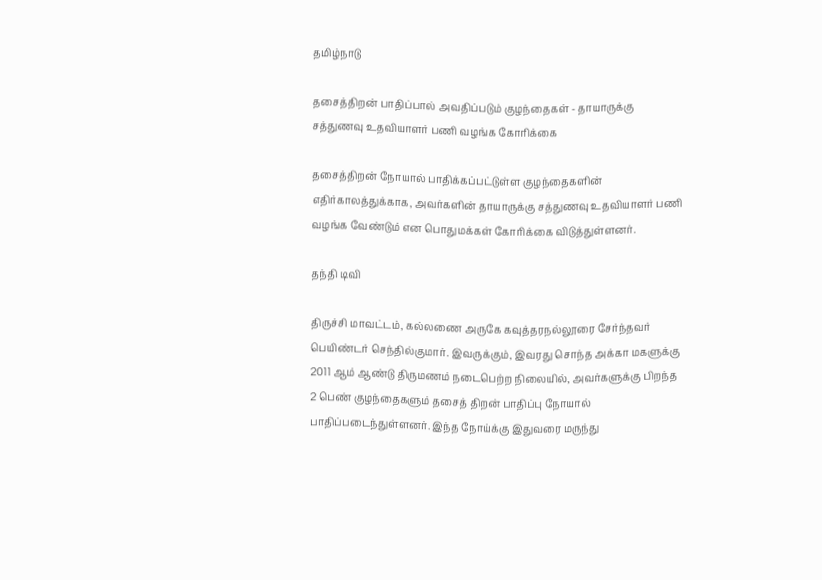தமிழ்நாடு

தசைத்திறன் பாதிப்பால் அவதிப்படும் குழந்தைகள் - தாயாருக்கு சத்துணவு உதவியாளர் பணி வழங்க கோரிக்கை

தசைத்திறன் நோயால் பாதிக்கப்பட்டுள்ள குழந்தைகளின் எதிர்காலத்துக்காக, அவர்களின் தாயாருக்கு சத்துணவு உதவியாளர் பணி வழங்க வேண்டும் என பொதுமக்கள் கோரிக்கை விடுத்துள்ளனர்.

தந்தி டிவி

திருச்சி மாவட்டம், கல்லணை அருகே கவுத்தரநல்லூரை சேர்ந்தவர் பெயிண்டர் செந்தில்குமார். இவருக்கும், இவரது சொந்த அக்கா மகளுக்கு 2011 ஆம் ஆண்டு திருமணம் நடைபெற்ற நிலையில், அவர்களுக்கு பிறந்த 2 பெண் குழந்தைகளும் தசைத் திறன் பாதிப்பு நோயால் பாதிப்படைந்துள்ளனர். இந்த நோய்க்கு இதுவரை மருந்து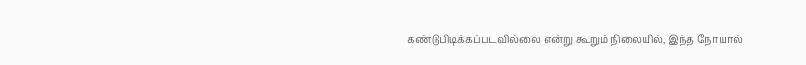கண்டுபிடிக்கப்படவில்லை என்று கூறும் நிலையில், இந்த நோயால்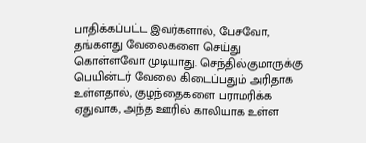பாதிக்கப்பட்ட இவர்களால், பேசவோ, தங்களது வேலைகளை செய்து கொள்ளவோ முடியாது. செந்தில்குமாருக்கு பெயின்டர் வேலை கிடைப்பதும் அரிதாக உள்ளதால், குழந்தைகளை பராமரிக்க ஏதுவாக, அந்த ஊரில் காலியாக உள்ள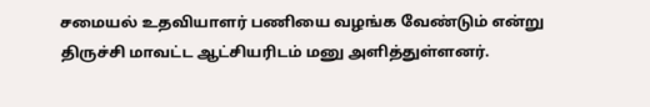சமையல் உதவியாளர் பணியை வழங்க வேண்டும் என்று திருச்சி மாவட்ட ஆட்சியரிடம் மனு அளித்துள்ளனர்.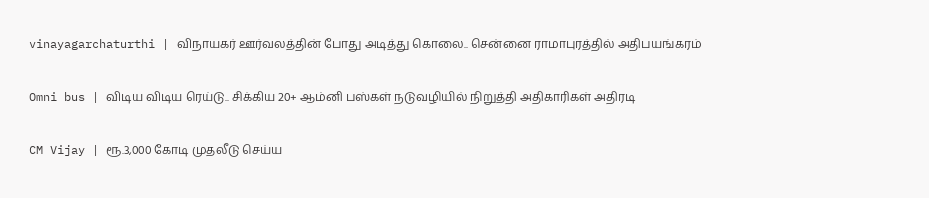vinayagarchaturthi | விநாயகர் ஊர்வலத்தின் போது அடித்து கொலை.. சென்னை ராமாபுரத்தில் அதிபயங்கரம்

Omni bus | விடிய விடிய ரெய்டு.. சிக்கிய 20+ ஆம்னி பஸ்கள் நடுவழியில் நிறுத்தி அதிகாரிகள் அதிரடி

CM Vijay | ரூ.3,000 கோடி முதலீடு செய்ய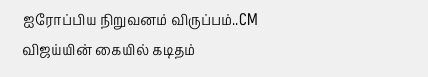ஐரோப்பிய நிறுவனம் விருப்பம்..CM விஜய்யின் கையில் கடிதம்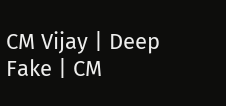CM Vijay | Deep Fake | CM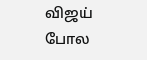விஜய் போல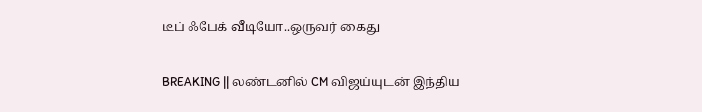டீப் ஃபேக் வீடியோ..ஒருவர் கைது

BREAKING || லண்டனில் CM விஜய்யுடன் இந்திய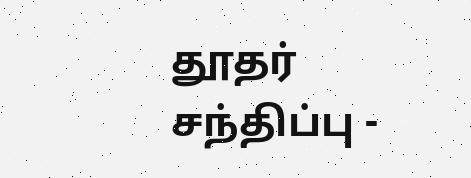தூதர் சந்திப்பு -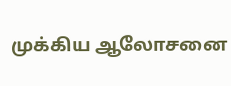முக்கிய ஆலோசனை